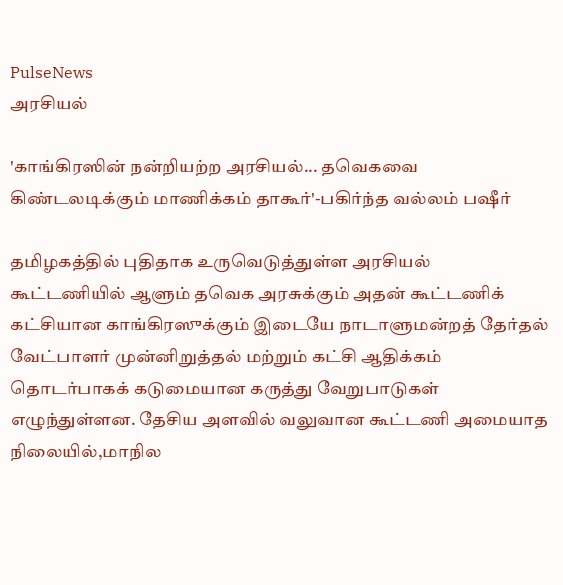PulseNews
அரசியல்

'காங்கிரஸின் நன்றியற்ற அரசியல்... தவெகவை கிண்டலடிக்கும் மாணிக்கம் தாகூர்'-பகிர்ந்த வல்லம் பஷீர்

தமிழகத்தில் புதிதாக உருவெடுத்துள்ள அரசியல் கூட்டணியில் ஆளும் தவெக அரசுக்கும் அதன் கூட்டணிக் கட்சியான காங்கிரஸுக்கும் இடையே நாடாளுமன்றத் தேர்தல் வேட்பாளர் முன்னிறுத்தல் மற்றும் கட்சி ஆதிக்கம் தொடர்பாகக் கடுமையான கருத்து வேறுபாடுகள் எழுந்துள்ளன. தேசிய அளவில் வலுவான கூட்டணி அமையாத நிலையில்,மாநில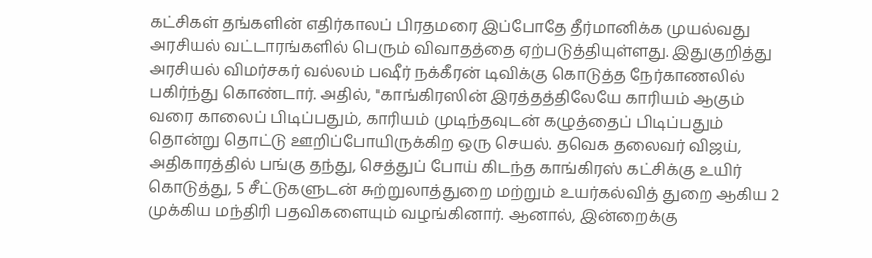கட்சிகள் தங்களின் எதிர்காலப் பிரதமரை இப்போதே தீர்மானிக்க முயல்வது அரசியல் வட்டாரங்களில் பெரும் விவாதத்தை ஏற்படுத்தியுள்ளது. இதுகுறித்து அரசியல் விமர்சகர் வல்லம் பஷீர் நக்கீரன் டிவிக்கு கொடுத்த நேர்காணலில் பகிர்ந்து கொண்டார். அதில், ''காங்கிரஸின் இரத்தத்திலேயே காரியம் ஆகும் வரை காலைப் பிடிப்பதும், காரியம் முடிந்தவுடன் கழுத்தைப் பிடிப்பதும் தொன்று தொட்டு ஊறிப்போயிருக்கிற ஒரு செயல். தவெக தலைவர் விஜய், அதிகாரத்தில் பங்கு தந்து, செத்துப் போய் கிடந்த காங்கிரஸ் கட்சிக்கு உயிர் கொடுத்து, 5 சீட்டுகளுடன் சுற்றுலாத்துறை மற்றும் உயர்கல்வித் துறை ஆகிய 2 முக்கிய மந்திரி பதவிகளையும் வழங்கினார். ஆனால், இன்றைக்கு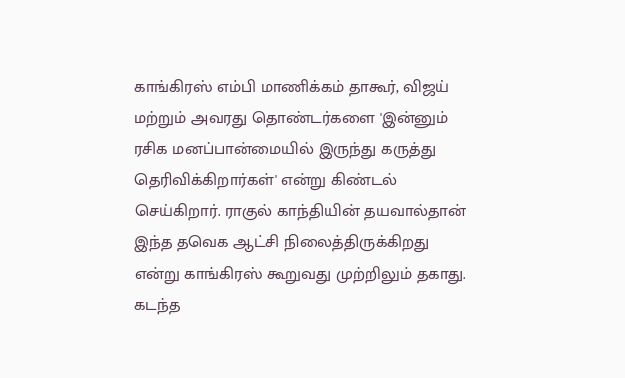காங்கிரஸ் எம்பி மாணிக்கம் தாகூர், விஜய் மற்றும் அவரது தொண்டர்களை 'இன்னும் ரசிக மனப்பான்மையில் இருந்து கருத்து தெரிவிக்கிறார்கள்' என்று கிண்டல் செய்கிறார். ராகுல் காந்தியின் தயவால்தான் இந்த தவெக ஆட்சி நிலைத்திருக்கிறது என்று காங்கிரஸ் கூறுவது முற்றிலும் தகாது. கடந்த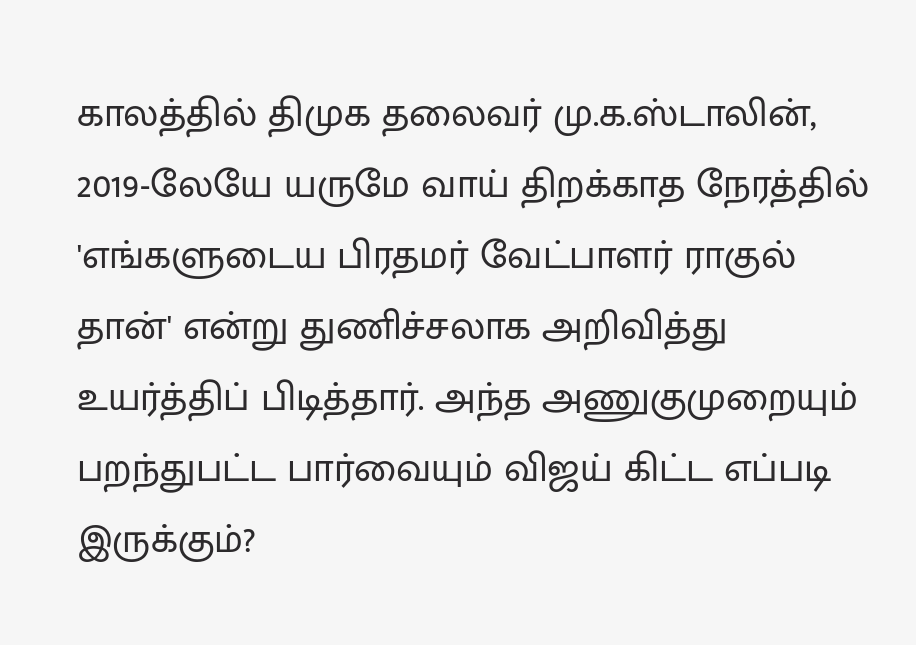காலத்தில் திமுக தலைவர் மு.க.ஸ்டாலின், 2019-லேயே யருமே வாய் திறக்காத நேரத்தில் 'எங்களுடைய பிரதமர் வேட்பாளர் ராகுல் தான்' என்று துணிச்சலாக அறிவித்து உயர்த்திப் பிடித்தார். அந்த அணுகுமுறையும் பறந்துபட்ட பார்வையும் விஜய் கிட்ட எப்படி இருக்கும்?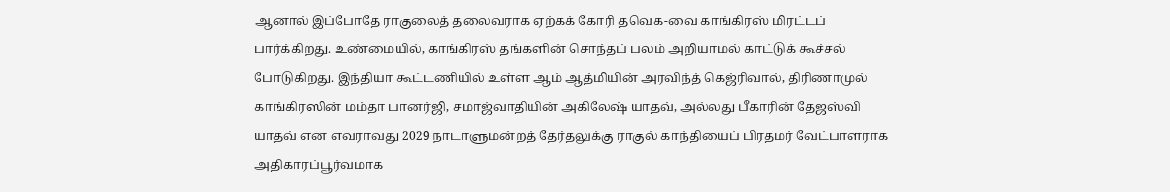ஆனால் இப்போதே ராகுலைத் தலைவராக ஏற்கக் கோரி தவெக-வை காங்கிரஸ் மிரட்டப் பார்க்கிறது. உண்மையில், காங்கிரஸ் தங்களின் சொந்தப் பலம் அறியாமல் காட்டுக் கூச்சல் போடுகிறது. இந்தியா கூட்டணியில் உள்ள ஆம் ஆத்மியின் அரவிந்த் கெஜ்ரிவால், திரிணாமுல் காங்கிரஸின் மம்தா பானர்ஜி, சமாஜ்வாதியின் அகிலேஷ் யாதவ், அல்லது பீகாரின் தேஜஸ்வி யாதவ் என எவராவது 2029 நாடாளுமன்றத் தேர்தலுக்கு ராகுல் காந்தியைப் பிரதமர் வேட்பாளராக அதிகாரப்பூர்வமாக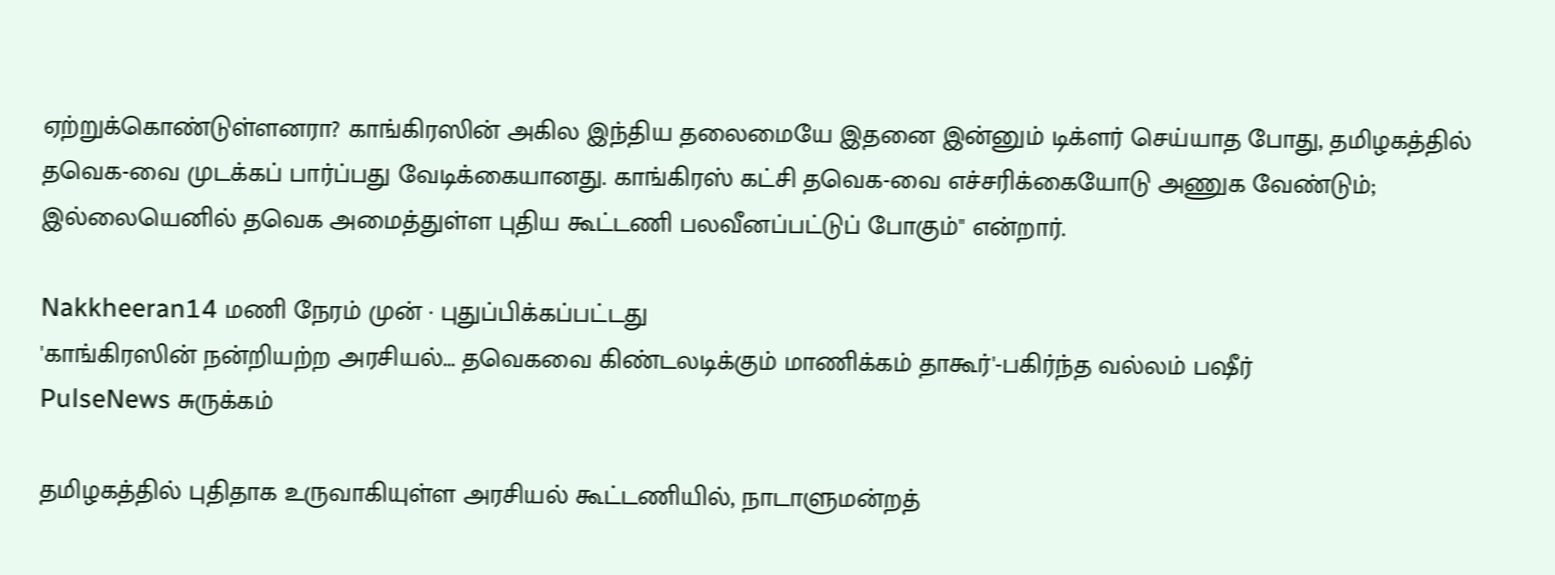ஏற்றுக்கொண்டுள்ளனரா? காங்கிரஸின் அகில இந்திய தலைமையே இதனை இன்னும் டிக்ளர் செய்யாத போது, தமிழகத்தில் தவெக-வை முடக்கப் பார்ப்பது வேடிக்கையானது. காங்கிரஸ் கட்சி தவெக-வை எச்சரிக்கையோடு அணுக வேண்டும்; இல்லையெனில் தவெக அமைத்துள்ள புதிய கூட்டணி பலவீனப்பட்டுப் போகும்'' என்றார்.

Nakkheeran14 மணி நேரம் முன் · புதுப்பிக்கப்பட்டது
'காங்கிரஸின் நன்றியற்ற அரசியல்... தவெகவை கிண்டலடிக்கும் மாணிக்கம் தாகூர்'-பகிர்ந்த வல்லம் பஷீர்
PulseNews சுருக்கம்

தமிழகத்தில் புதிதாக உருவாகியுள்ள அரசியல் கூட்டணியில், நாடாளுமன்றத்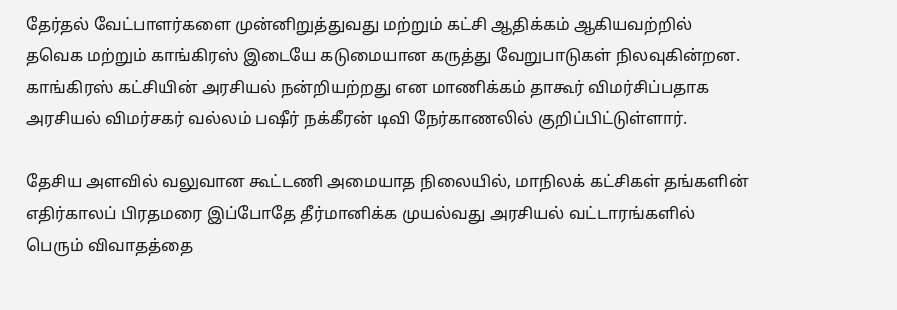தேர்தல் வேட்பாளர்களை முன்னிறுத்துவது மற்றும் கட்சி ஆதிக்கம் ஆகியவற்றில் தவெக மற்றும் காங்கிரஸ் இடையே கடுமையான கருத்து வேறுபாடுகள் நிலவுகின்றன. காங்கிரஸ் கட்சியின் அரசியல் நன்றியற்றது என மாணிக்கம் தாகூர் விமர்சிப்பதாக அரசியல் விமர்சகர் வல்லம் பஷீர் நக்கீரன் டிவி நேர்காணலில் குறிப்பிட்டுள்ளார்.

தேசிய அளவில் வலுவான கூட்டணி அமையாத நிலையில், மாநிலக் கட்சிகள் தங்களின் எதிர்காலப் பிரதமரை இப்போதே தீர்மானிக்க முயல்வது அரசியல் வட்டாரங்களில் பெரும் விவாதத்தை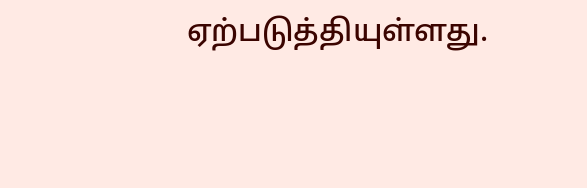ஏற்படுத்தியுள்ளது.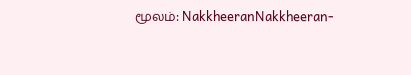மூலம்: NakkheeranNakkheeran-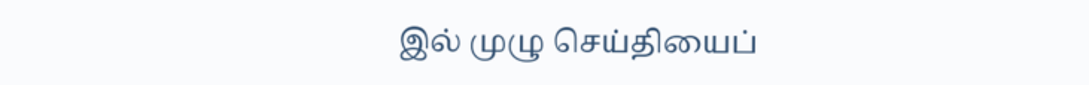இல் முழு செய்தியைப்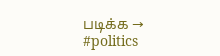படிக்க →
#politics